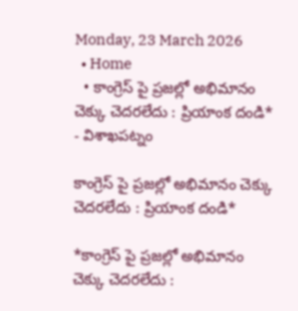Monday, 23 March 2026
  • Home
  • కాంగ్రెస్ పై ప్రజల్లో అభిమానం చెక్కు చెదరలేదు : ప్రియాంక దండి*
- విశాఖపట్నం

కాంగ్రెస్ పై ప్రజల్లో అభిమానం చెక్కు చెదరలేదు : ప్రియాంక దండి*

*కాంగ్రెస్ పై ప్రజల్లో అభిమానం చెక్కు చెదరలేదు :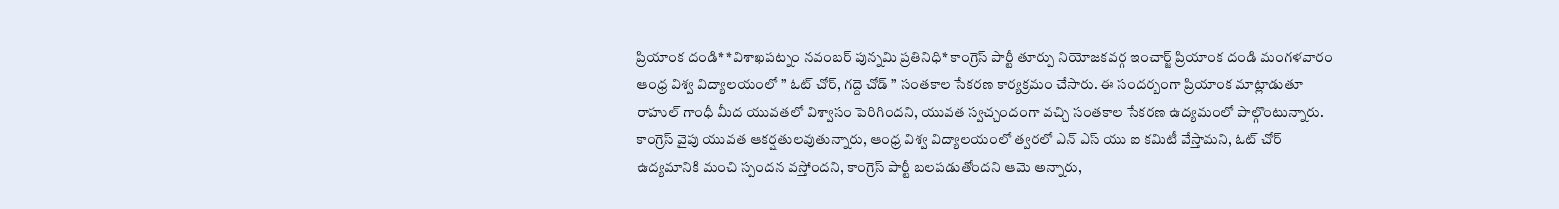ప్రియాంక దండి* *విశాఖపట్నం నవంబర్ పున్నమి ప్రతినిధి* కాంగ్రెస్ పార్టీ తూర్పు నియోజకవర్గ ఇంచార్జ్ ప్రియాంక దండి మంగళవారం ఆంధ్ర విశ్వ విద్యాలయంలో ” ఓట్ చోర్, గద్దె చోడ్ ” సంతకాల సేకరణ కార్యక్రమం చేసారు. ఈ సందర్బంగా ప్రియాంక మాట్లాడుతూ రాహుల్ గాంధీ మీద యువతలో విశ్వాసం పెరిగిందని, యువత స్వచ్చందంగా వచ్చి సంతకాల సేకరణ ఉద్యమంలో పాల్గొంటున్నారు. కాంగ్రెస్ వైపు యువత ఆకర్షతులవుతున్నారు, ఆంధ్ర విశ్వ విద్యాలయంలో త్వరలో ఎన్ ఎస్ యు ఐ కమిటీ వేస్తామని, ఓట్ చోర్ ఉద్యమానికి మంచి స్పందన వస్తోందని, కాంగ్రెస్ పార్టీ బలపడుతోందని ఆమె అన్నారు,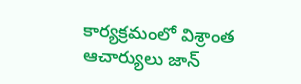కార్యక్రమంలో విశ్రాంత ఆచార్యులు జాన్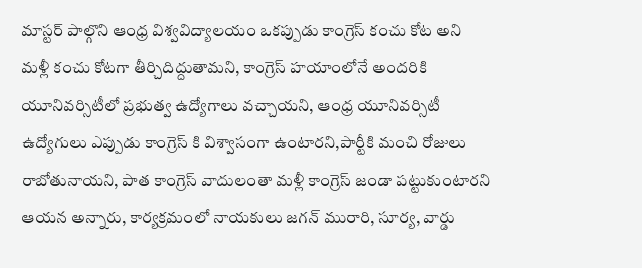మాస్టర్ పాల్గొని ఆంధ్ర విశ్వవిద్యాలయం ఒకప్పుడు కాంగ్రెస్ కంచు కోట అని మళ్లీ కంచు కోటగా తీర్చిదిద్దుతామని, కాంగ్రెస్ హయాంలోనే అందరికి యూనివర్సిటీలో ప్రభుత్వ ఉద్యోగాలు వచ్చాయని, ఆంధ్ర యూనివర్సిటీ ఉద్యోగులు ఎప్పుడు కాంగ్రెస్ కి విశ్వాసంగా ఉంటారని,పార్టీకి మంచి రోజులు రాబోతునాయని, పాత కాంగ్రెస్ వాదులంతా మళ్లీ కాంగ్రెస్ జండా పట్టుకుంటారని ఆయన అన్నారు, కార్యక్రమంలో నాయకులు జగన్ మురారి, సూర్య, వార్డు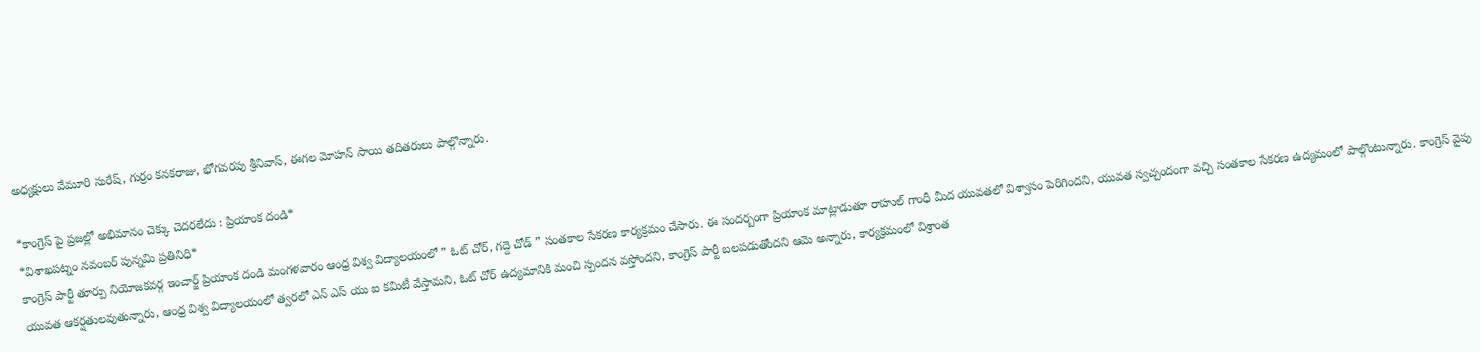అధ్యక్షులు వేమూరి సురేష్, గుర్రం కనకరాజు, భోగవరపు శ్రీనివాస్, ఈగల మోహన్ సాయి తదితరులు పాల్గొన్నారు.

*కాంగ్రెస్ పై ప్రజల్లో అభిమానం చెక్కు చెదరలేదు : ప్రియాంక దండి*
*విశాఖపట్నం నవంబర్ పున్నమి ప్రతినిధి*
కాంగ్రెస్ పార్టీ తూర్పు నియోజకవర్గ ఇంచార్జ్ ప్రియాంక దండి మంగళవారం ఆంధ్ర విశ్వ విద్యాలయంలో ” ఓట్ చోర్, గద్దె చోడ్ ” సంతకాల సేకరణ కార్యక్రమం చేసారు. ఈ సందర్బంగా ప్రియాంక మాట్లాడుతూ రాహుల్ గాంధీ మీద యువతలో విశ్వాసం పెరిగిందని, యువత స్వచ్చందంగా వచ్చి సంతకాల సేకరణ ఉద్యమంలో పాల్గొంటున్నారు. కాంగ్రెస్ వైపు యువత ఆకర్షతులవుతున్నారు, ఆంధ్ర విశ్వ విద్యాలయంలో త్వరలో ఎన్ ఎస్ యు ఐ కమిటీ వేస్తామని, ఓట్ చోర్ ఉద్యమానికి మంచి స్పందన వస్తోందని, కాంగ్రెస్ పార్టీ బలపడుతోందని ఆమె అన్నారు, కార్యక్రమంలో విశ్రాంత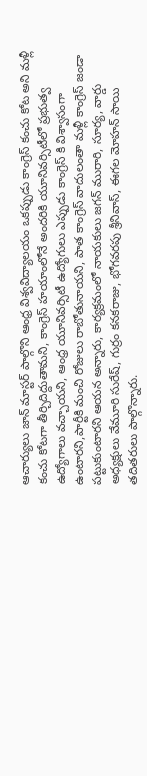ఆచార్యులు జాన్ మాస్టర్ పాల్గొని ఆంధ్ర విశ్వవిద్యాలయం ఒకప్పుడు కాంగ్రెస్ కంచు కోట అని మళ్లీ కంచు కోటగా తీర్చిదిద్దుతామని, కాంగ్రెస్ హయాంలోనే అందరికి యూనివర్సిటీలో ప్రభుత్వ ఉద్యోగాలు వచ్చాయని, ఆంధ్ర యూనివర్సిటీ ఉద్యోగులు ఎప్పుడు కాంగ్రెస్ కి విశ్వాసంగా ఉంటారని,పార్టీకి మంచి రోజులు రాబోతునాయని, పాత కాంగ్రెస్ వాదులంతా మళ్లీ కాంగ్రెస్ జండా పట్టుకుంటారని ఆయన అన్నారు, కార్యక్రమంలో నాయకులు జగన్ మురారి, సూర్య, వార్డు అధ్యక్షులు వేమూరి సురేష్, గుర్రం కనకరాజు, భోగవరపు శ్రీనివాస్, ఈగల మోహన్ సాయి తదితరులు పాల్గొన్నారు.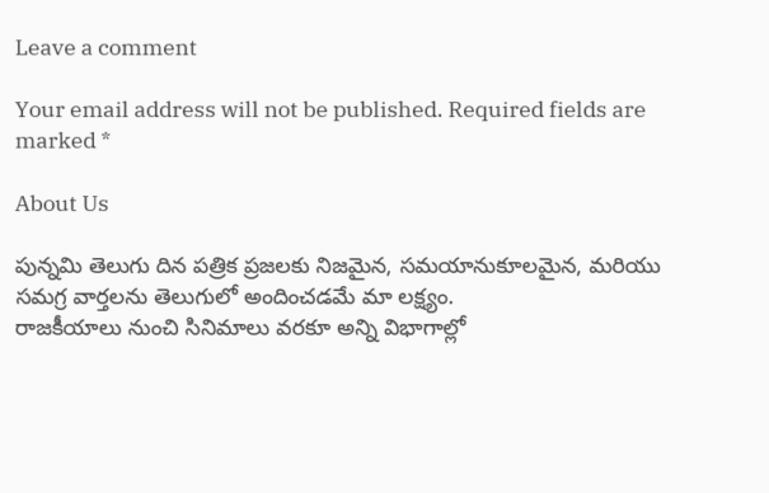Leave a comment

Your email address will not be published. Required fields are marked *

About Us

పున్నమి తెలుగు దిన పత్రిక ప్రజలకు నిజమైన, సమయానుకూలమైన, మరియు సమగ్ర వార్తలను తెలుగులో అందించడమే మా లక్ష్యం.
రాజకీయాలు నుంచి సినిమాలు వరకూ అన్ని విభాగాల్లో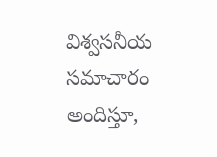విశ్వసనీయ సమాచారం అందిస్తూ,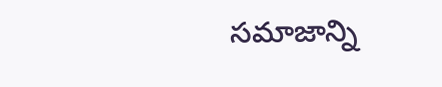సమాజాన్ని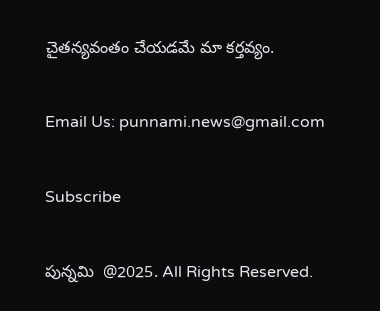చైతన్యవంతం చేయడమే మా కర్తవ్యం.

Email Us: punnami.news@gmail.com

Subscribe

పున్నమి  @2025. All Rights Reserved.